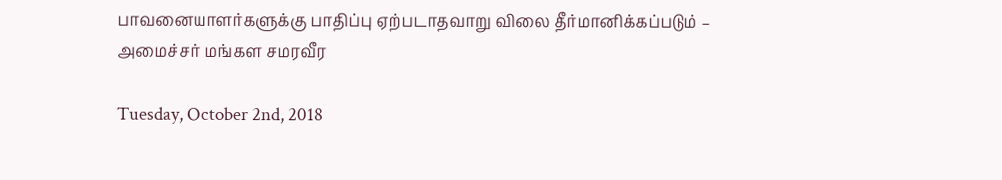பாவனையாளர்களுக்கு பாதிப்பு ஏற்படாதவாறு விலை தீர்மானிக்கப்படும் – அமைச்சர் மங்கள சமரவீர

Tuesday, October 2nd, 2018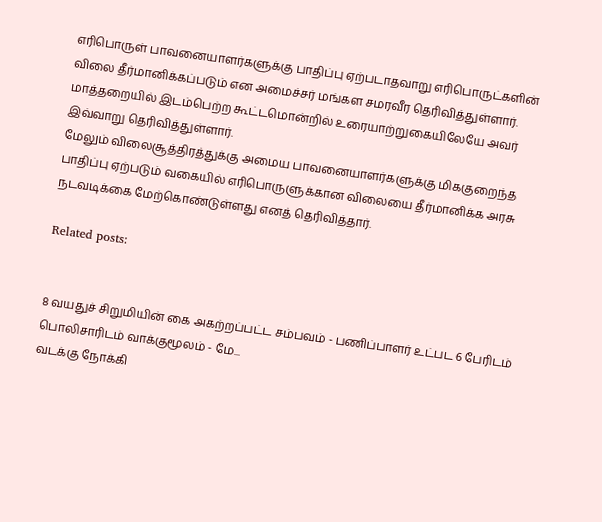எரிபொருள் பாவனையாளர்களுக்கு பாதிப்பு ஏற்படாதவாறு எரிபொருட்களின் விலை தீர்மானிக்கப்படும் என அமைச்சர் மங்கள சமரவீர தெரிவித்துள்ளார்.
மாத்தறையில் இடம்பெற்ற கூட்டமொன்றில் உரையாற்றுகையிலேயே அவர் இவ்வாறு தெரிவித்துள்ளார்.
மேலும் விலைசூத்திரத்துக்கு அமைய பாவனையாளர்களுக்கு மிககுறைந்த பாதிப்பு ஏற்படும் வகையில் எரிபொருளுக்கான விலையை தீர்மானிக்க அரசு நடவடிக்கை மேற்கொண்டுள்ளது எனத் தெரிவித்தார்.

Related posts:


8 வயதுச் சிறுமியின் கை அகற்றப்பட்ட சம்பவம் - பணிப்பாளர் உட்பட 6 பேரிடம் பொலிசாரிடம் வாக்குமூலம் - மே...
வடக்கு நோக்கி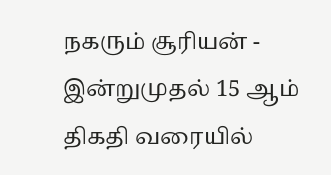நகரும் சூரியன் - இன்றுமுதல் 15 ஆம் திகதி வரையில்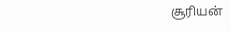சூரியன்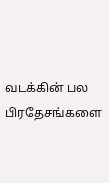வடக்கின் பல பிரதேசங்களை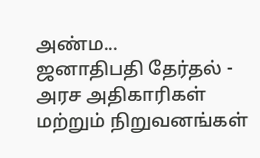அண்ம...
ஜனாதிபதி தேர்தல் - அரச அதிகாரிகள் மற்றும் நிறுவனங்கள்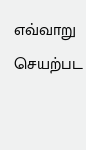எவ்வாறு செயற்பட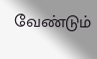வேண்டும்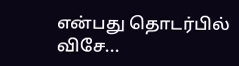என்பது தொடர்பில் விசே...